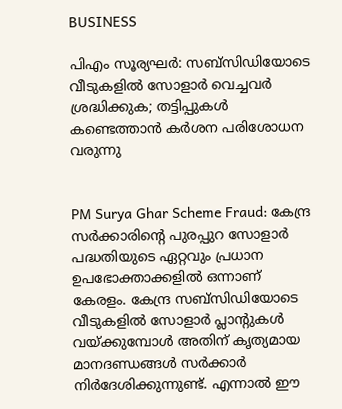BUSINESS

പിഎം സൂര്യഘര്‍: സബ്സിഡിയോടെ വീടുകളില്‍ സോളാര്‍ വെച്ചവര്‍ ശ്രദ്ധിക്കുക; തട്ടിപ്പുകള്‍ കണ്ടെത്താന്‍ കര്‍ശന പരിശോധന വരുന്നു


PM Surya Ghar Scheme Fraud: കേന്ദ്ര സര്‍ക്കാരിന്റെ പുരപ്പുറ സോളാര്‍ പദ്ധതിയുടെ ഏറ്റവും പ്രധാന ഉപഭോക്താക്കളില്‍ ഒന്നാണ് കേരളം. കേന്ദ്ര സബ്‌സിഡിയോടെ വീടുകളില്‍ സോളാര്‍ പ്ലാന്റുകള്‍ വയ്ക്കുമ്പോള്‍ അതിന് കൃത്യമായ മാനദണ്ഡങ്ങള്‍ സര്‍ക്കാര്‍ നിര്‍ദേശിക്കുന്നുണ്ട്. എന്നാല്‍ ഈ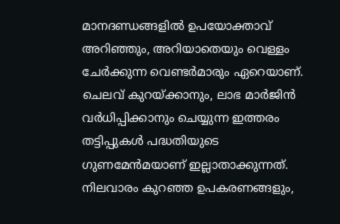മാനദണ്ഡങ്ങളില്‍ ഉപയോക്താവ് അറിഞ്ഞും, അറിയാതെയും വെള്ളം ചേര്‍ക്കുന്ന വെണ്ടര്‍മാരും ഏറെയാണ്. ചെലവ് കുറയ്ക്കാനും, ലാഭ മാര്‍ജിന്‍ വര്‍ധിപ്പിക്കാനും ചെയ്യുന്ന ഇത്തരം തട്ടിപ്പുകള്‍ പദ്ധതിയുടെ ഗുണമേന്‍മയാണ് ഇല്ലാതാക്കുന്നത്. നിലവാരം കുറഞ്ഞ ഉപകരണങ്ങളും,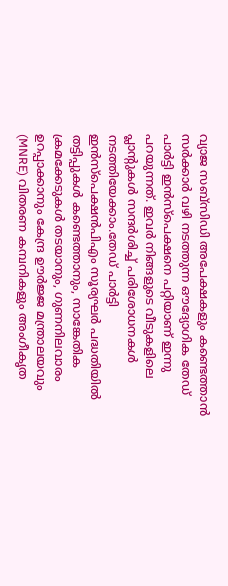വ്യാജ സബ്സിഡി അപേക്ഷകളും കണ്ടെത്താന്‍ സര്‍ക്കാര്‍ വഴി നടത്തുന്ന ഔദ്യോഗിക തേഡ് പാര്‍ട്ടി ഇന്‍സ്‌പെക്ഷനെ പറ്റിയാണ് ഇന്നു പറയുന്നത്. ഇവര്‍ നിങ്ങളുടെ വീടുകളിലെ പ്ലാന്റുകള്‍ സന്ദര്‍ശിച്ച് പരിശോധനകള്‍ നടത്തിയേക്കാം.തേഡ് പാര്‍ട്ടി ഇന്‍സ്‌പെക്ഷന്‍പിഎം സൂര്യഘര്‍ പദ്ധതിയില്‍ തട്ടിപ്പുകള്‍ കണ്ടെത്താനും, സാങ്കേതിക ക്രമക്കേടുകള്‍ തടയാനും, ഗുണനിലവാരം ഉറപ്പാക്കാനും കേന്ദ്ര ഊര്‍ജ്ജ മന്ത്രാലയവും (MNRE) വിതരണ കമ്പനികളും അംഗീകൃത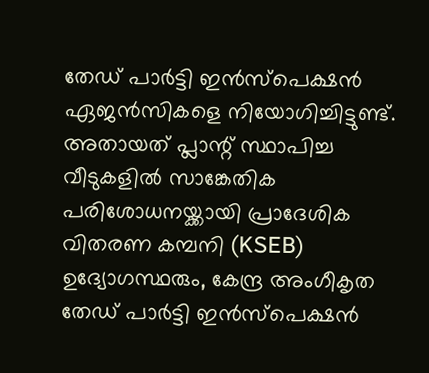തേഡ് പാര്‍ട്ടി ഇന്‍സ്‌പെക്ഷന്‍ ഏജന്‍സികളെ നിയോഗിച്ചിട്ടുണ്ട്. അതായത് പ്ലാന്റ് സ്ഥാപിച്ച വീടുകളില്‍ സാങ്കേതിക പരിശോധനയ്ക്കായി പ്രാദേശിക വിതരണ കമ്പനി (KSEB) ഉദ്യോഗസ്ഥരും, കേന്ദ്ര അംഗീകൃത തേഡ് പാര്‍ട്ടി ഇന്‍സ്‌പെക്ഷന്‍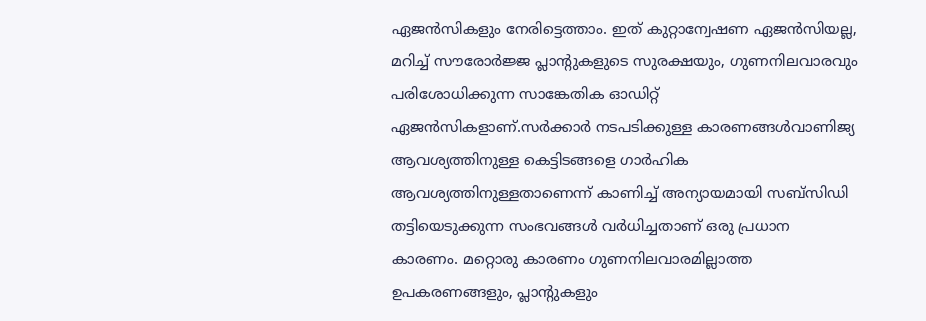ഏജന്‍സികളും നേരിട്ടെത്താം. ഇത് കുറ്റാന്വേഷണ ഏജന്‍സിയല്ല, മറിച്ച് സൗരോര്‍ജ്ജ പ്ലാന്റുകളുടെ സുരക്ഷയും, ഗുണനിലവാരവും പരിശോധിക്കുന്ന സാങ്കേതിക ഓഡിറ്റ് ഏജന്‍സികളാണ്.സര്‍ക്കാര്‍ നടപടിക്കുള്ള കാരണങ്ങള്‍വാണിജ്യ ആവശ്യത്തിനുള്ള കെട്ടിടങ്ങളെ ഗാര്‍ഹിക ആവശ്യത്തിനുള്ളതാണെന്ന് കാണിച്ച് അന്യായമായി സബ്സിഡി തട്ടിയെടുക്കുന്ന സംഭവങ്ങള്‍ വര്‍ധിച്ചതാണ് ഒരു പ്രധാന കാരണം. മറ്റൊരു കാരണം ഗുണനിലവാരമില്ലാത്ത ഉപകരണങ്ങളും, പ്ലാന്റുകളും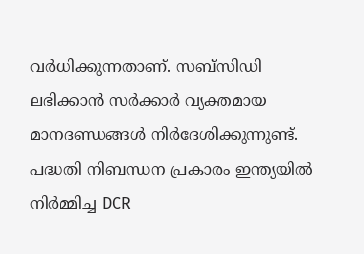വര്‍ധിക്കുന്നതാണ്. സബ്‌സിഡി ലഭിക്കാന്‍ സര്‍ക്കാര്‍ വ്യക്തമായ മാനദണ്ഡങ്ങള്‍ നിര്‍ദേശിക്കുന്നുണ്ട്. പദ്ധതി നിബന്ധന പ്രകാരം ഇന്ത്യയില്‍ നിര്‍മ്മിച്ച DCR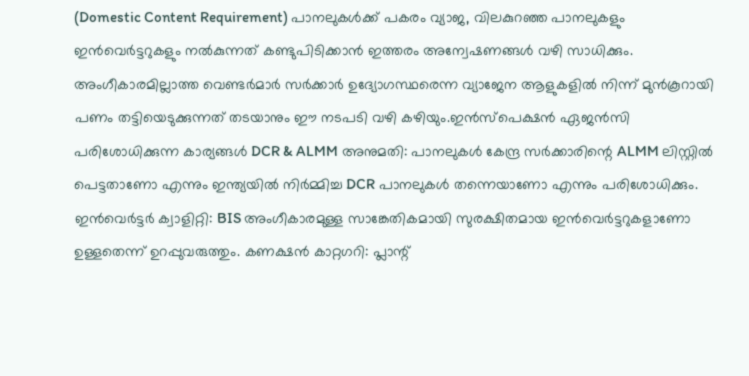(Domestic Content Requirement) പാനലുകള്‍ക്ക് പകരം വ്യാജ, വിലകുറഞ്ഞ പാനലുകളും ഇന്‍വെര്‍ട്ടറുകളും നല്‍കുന്നത് കണ്ടുപിടിക്കാന്‍ ഇത്തരം അന്വേഷണങ്ങള്‍ വഴി സാധിക്കും. അംഗീകാരമില്ലാത്ത വെണ്ടര്‍മാര്‍ സര്‍ക്കാര്‍ ഉദ്യോഗസ്ഥരെന്ന വ്യാജേന ആളുകളില്‍ നിന്ന് മുന്‍കൂറായി പണം തട്ടിയെടുക്കുന്നത് തടയാനും ഈ നടപടി വഴി കഴിയും.ഇന്‍സ്‌പെക്ഷന്‍ ഏജന്‍സി പരിശോധിക്കുന്ന കാര്യങ്ങള്‍ DCR & ALMM അനുമതി: പാനലുകള്‍ കേന്ദ്ര സര്‍ക്കാരിന്റെ ALMM ലിസ്റ്റില്‍ പെട്ടതാണോ എന്നും ഇന്ത്യയില്‍ നിര്‍മ്മിച്ച DCR പാനലുകള്‍ തന്നെയാണോ എന്നും പരിശോധിക്കും. ഇന്‍വെര്‍ട്ടര്‍ ക്വാളിറ്റി: BIS അംഗീകാരമുള്ള സാങ്കേതികമായി സുരക്ഷിതമായ ഇന്‍വെര്‍ട്ടറുകളാണോ ഉള്ളതെന്ന് ഉറപ്പുവരുത്തും. കണക്ഷന്‍ കാറ്റഗറി: പ്ലാന്റ്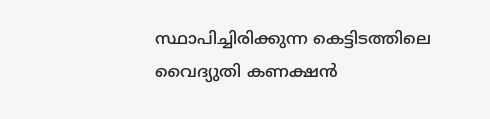സ്ഥാപിച്ചിരിക്കുന്ന കെട്ടിടത്തിലെ വൈദ്യുതി കണക്ഷന്‍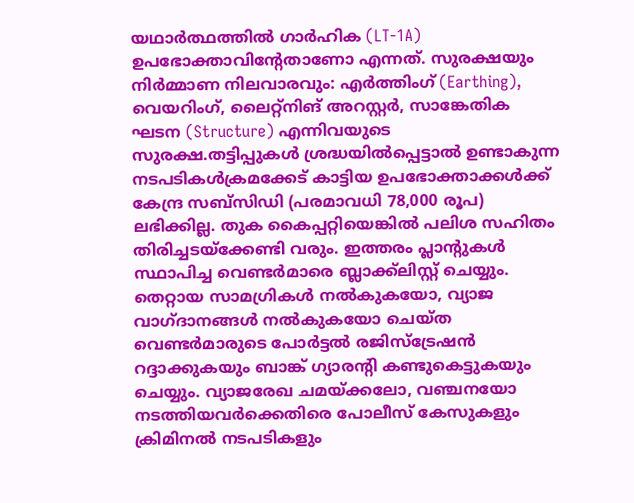യഥാര്‍ത്ഥത്തില്‍ ഗാര്‍ഹിക (LT-1A) ഉപഭോക്താവിന്റേതാണോ എന്നത്. സുരക്ഷയും നിര്‍മ്മാണ നിലവാരവും: എര്‍ത്തിംഗ് (Earthing), വെയറിംഗ്, ലൈറ്റ്‌നിങ് അറസ്റ്റര്‍, സാങ്കേതിക ഘടന (Structure) എന്നിവയുടെ സുരക്ഷ.തട്ടിപ്പുകള്‍ ശ്രദ്ധയില്‍പ്പെട്ടാല്‍ ഉണ്ടാകുന്ന നടപടികള്‍ക്രമക്കേട് കാട്ടിയ ഉപഭോക്താക്കള്‍ക്ക് കേന്ദ്ര സബ്സിഡി (പരമാവധി 78,000 രൂപ) ലഭിക്കില്ല. തുക കൈപ്പറ്റിയെങ്കില്‍ പലിശ സഹിതം തിരിച്ചടയ്‌ക്കേണ്ടി വരും. ഇത്തരം പ്ലാന്റുകള്‍ സ്ഥാപിച്ച വെണ്ടര്‍മാരെ ബ്ലാക്ക്ലിസ്റ്റ് ചെയ്യും. തെറ്റായ സാമഗ്രികള്‍ നല്‍കുകയോ, വ്യാജ വാഗ്ദാനങ്ങള്‍ നല്‍കുകയോ ചെയ്ത വെണ്ടര്‍മാരുടെ പോര്‍ട്ടല്‍ രജിസ്‌ട്രേഷന്‍ റദ്ദാക്കുകയും ബാങ്ക് ഗ്യാരന്റി കണ്ടുകെട്ടുകയും ചെയ്യും. വ്യാജരേഖ ചമയ്ക്കലോ, വഞ്ചനയോ നടത്തിയവര്‍ക്കെതിരെ പോലീസ് കേസുകളും ക്രിമിനല്‍ നടപടികളും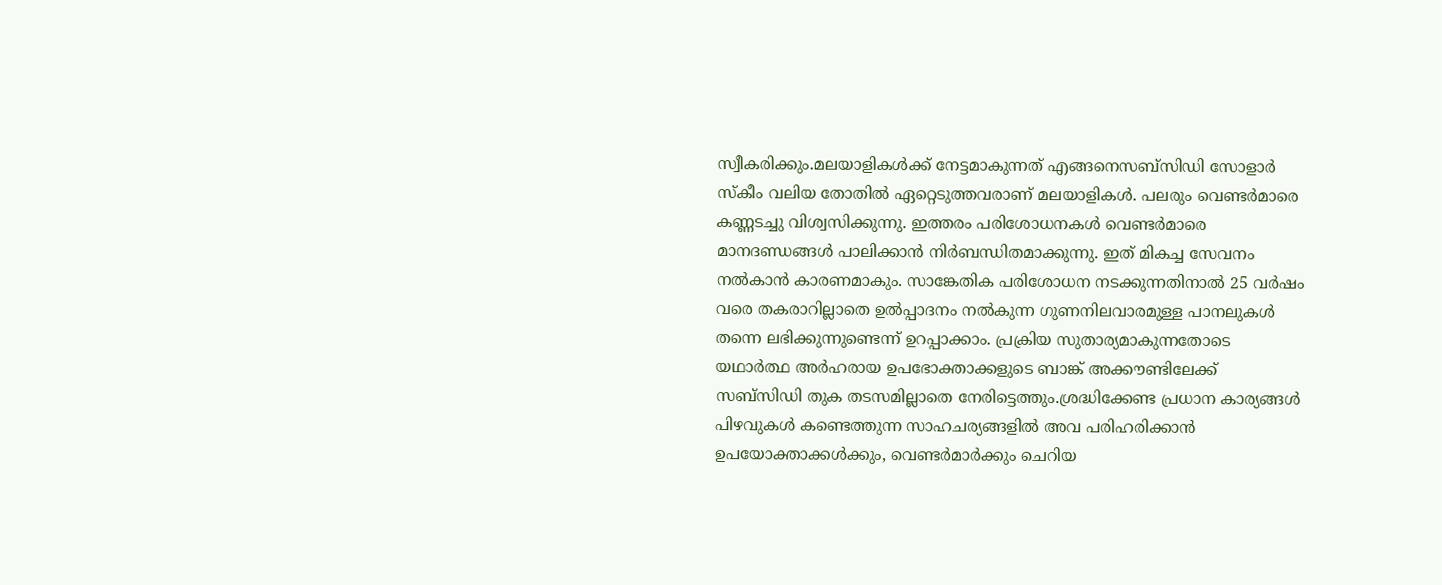സ്വീകരിക്കും.മലയാളികള്‍ക്ക് നേട്ടമാകുന്നത് എങ്ങനെസബ്‌സിഡി സോളാര്‍ സ്‌കീം വലിയ തോതില്‍ ഏറ്റെടുത്തവരാണ് മലയാളികള്‍. പലരും വെണ്ടര്‍മാരെ കണ്ണടച്ചു വിശ്വസിക്കുന്നു. ഇത്തരം പരിശോധനകള്‍ വെണ്ടര്‍മാരെ മാനദണ്ഡങ്ങള്‍ പാലിക്കാന്‍ നിര്‍ബന്ധിതമാക്കുന്നു. ഇത് മികച്ച സേവനം നല്‍കാന്‍ കാരണമാകും. സാങ്കേതിക പരിശോധന നടക്കുന്നതിനാല്‍ 25 വര്‍ഷം വരെ തകരാറില്ലാതെ ഉല്‍പ്പാദനം നല്‍കുന്ന ഗുണനിലവാരമുള്ള പാനലുകള്‍ തന്നെ ലഭിക്കുന്നുണ്ടെന്ന് ഉറപ്പാക്കാം. പ്രക്രിയ സുതാര്യമാകുന്നതോടെ യഥാര്‍ത്ഥ അര്‍ഹരായ ഉപഭോക്താക്കളുടെ ബാങ്ക് അക്കൗണ്ടിലേക്ക് സബ്സിഡി തുക തടസമില്ലാതെ നേരിട്ടെത്തും.ശ്രദ്ധിക്കേണ്ട പ്രധാന കാര്യങ്ങള്‍ പിഴവുകള്‍ കണ്ടെത്തുന്ന സാഹചര്യങ്ങളില്‍ അവ പരിഹരിക്കാന്‍ ഉപയോക്താക്കള്‍ക്കും, വെണ്ടര്‍മാര്‍ക്കും ചെറിയ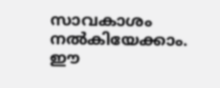സാവകാശം നല്‍കിയേക്കാം. ഈ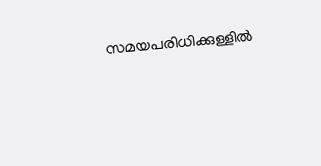സമയപരിധിക്കുള്ളില്‍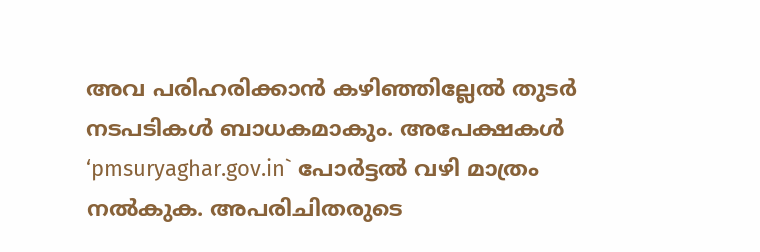അവ പരിഹരിക്കാന്‍ കഴിഞ്ഞില്ലേല്‍ തുടര്‍ നടപടികള്‍ ബാധകമാകും. അപേക്ഷകള്‍ ‘pmsuryaghar.gov.in` പോര്‍ട്ടല്‍ വഴി മാത്രം നല്‍കുക. അപരിചിതരുടെ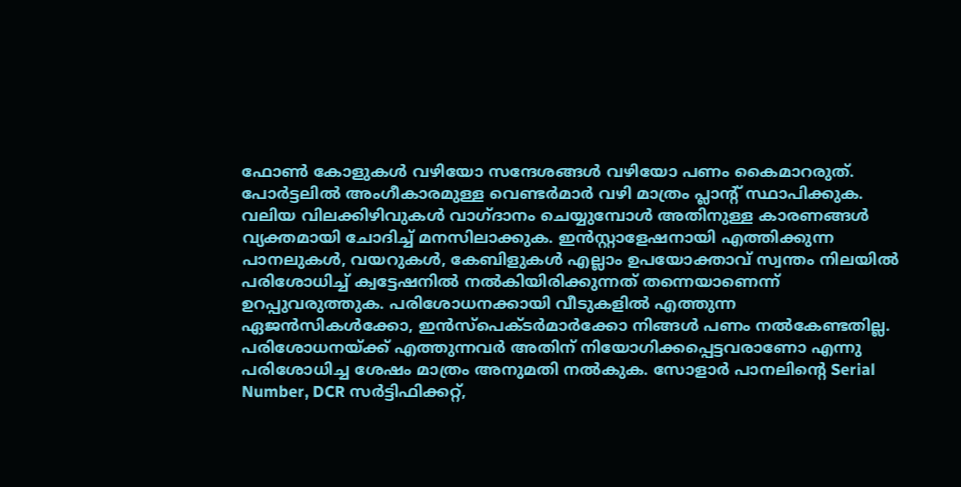ഫോണ്‍ കോളുകള്‍ വഴിയോ സന്ദേശങ്ങള്‍ വഴിയോ പണം കൈമാറരുത്. പോര്‍ട്ടലില്‍ അംഗീകാരമുള്ള വെണ്ടര്‍മാര്‍ വഴി മാത്രം പ്ലാന്റ് സ്ഥാപിക്കുക. വലിയ വിലക്കിഴിവുകള്‍ വാഗ്ദാനം ചെയ്യുമ്പോള്‍ അതിനുള്ള കാരണങ്ങള്‍ വ്യക്തമായി ചോദിച്ച് മനസിലാക്കുക. ഇന്‍സ്റ്റാളേഷനായി എത്തിക്കുന്ന പാനലുകള്‍, വയറുകള്‍, കേബിളുകള്‍ എല്ലാം ഉപയോക്താവ് സ്വന്തം നിലയില്‍ പരിശോധിച്ച് ക്വട്ടേഷനില്‍ നല്‍കിയിരിക്കുന്നത് തന്നെയാണെന്ന് ഉറപ്പുവരുത്തുക. പരിശോധനക്കായി വീടുകളില്‍ എത്തുന്ന ഏജന്‍സികള്‍ക്കോ, ഇന്‍സ്‌പെക്ടര്‍മാര്‍ക്കോ നിങ്ങള്‍ പണം നല്‍കേണ്ടതില്ല. പരിശോധനയ്ക്ക് എത്തുന്നവര്‍ അതിന് നിയോഗിക്കപ്പെട്ടവരാണോ എന്നു പരിശോധിച്ച ശേഷം മാത്രം അനുമതി നല്‍കുക. സോളാര്‍ പാനലിന്റെ Serial Number, DCR സര്‍ട്ടിഫിക്കറ്റ്,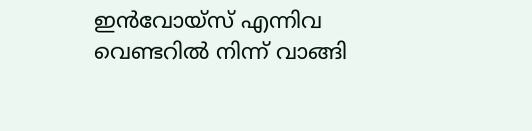ഇന്‍വോയ്‌സ് എന്നിവ വെണ്ടറില്‍ നിന്ന് വാങ്ങി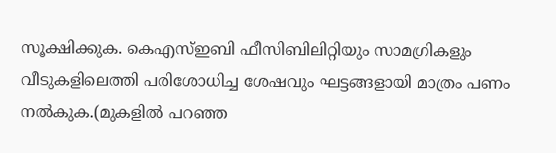സൂക്ഷിക്കുക. കെഎസ്ഇബി ഫീസിബിലിറ്റിയും സാമഗ്രികളും വീടുകളിലെത്തി പരിശോധിച്ച ശേഷവും ഘട്ടങ്ങളായി മാത്രം പണം നല്‍കുക.(മുകളില്‍ പറഞ്ഞ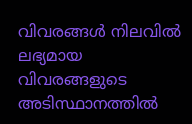വിവരങ്ങള്‍ നിലവില്‍ ലഭ്യമായ വിവരങ്ങളുടെ അടിസ്ഥാനത്തില്‍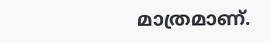മാത്രമാണ്.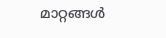മാറ്റങ്ങള്‍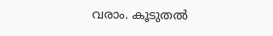വരാം. കൂടുതല്‍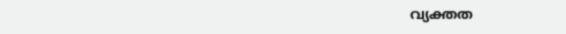വ്യക്തത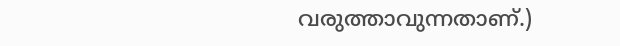വരുത്താവുന്നതാണ്.)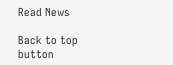Read News

Back to top button